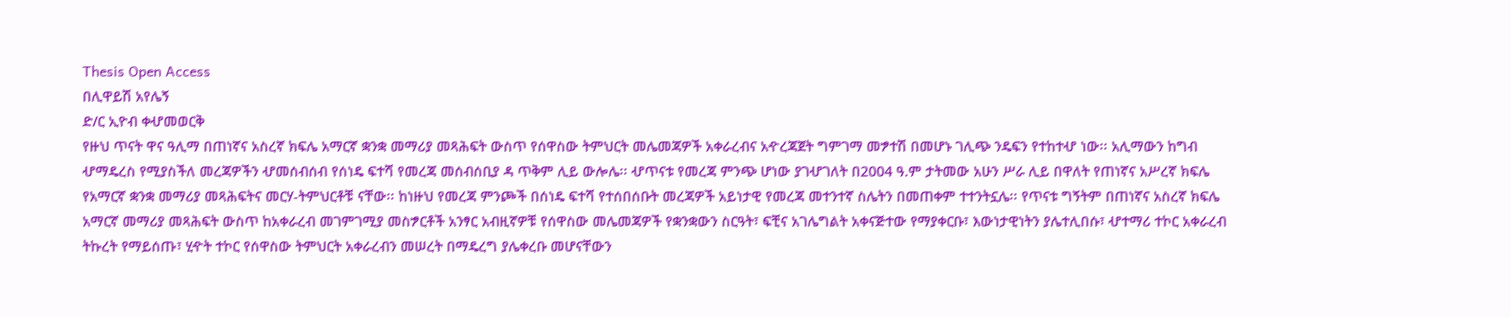Thesis Open Access
በሊዋይሽ አየሌኝ
ድ/ር ኢዮብ ቀሇመወርቅ
የዙህ ጥናት ዋና ዓሊማ በጠነኛና አስረኛ ክፍሌ አማርኛ ቋንቋ መማሪያ መጻሕፍት ውስጥ የሰዋስው ትምህርት መሌመጃዎች አቀራረብና አዯረጃጀት ግምገማ መፇተሽ በመሆኑ ገሊጭ ንዴፍን የተከተሇ ነው፡፡ አሊማውን ከግብ ሇማዴረስ የሚያስችለ መረጃዎችን ሇመሰብሰብ የሰነዴ ፍተሻ የመረጃ መሰብሰቢያ ዳ ጥቅም ሊይ ውሎሌ፡፡ ሇጥናቱ የመረጃ ምንጭ ሆነው ያገሇገለት በ2004 ዓ.ም ታትመው አሁን ሥራ ሊይ በዋለት የጠነኛና አሥረኛ ክፍሌ የአማርኛ ቋንቋ መማሪያ መጻሕፍትና መርሃ-ትምህርቶቹ ናቸው፡፡ ከነዙህ የመረጃ ምንጮች በሰነዴ ፍተሻ የተሰበሰቡት መረጃዎች አይነታዊ የመረጃ መተንተኛ ስሌትን በመጠቀም ተተንትኗሌ፡፡ የጥናቱ ግኝትም በጠነኛና አስረኛ ክፍሌ አማርኛ መማሪያ መጻሕፍት ውስጥ ከአቀራረብ መገምገሚያ መስፇርቶች አንፃር አብዚኛዎቹ የሰዋስው መሌመጃዎች የቋንቋውን ስርዓት፣ ፍቺና አገሌግልት አቀናጅተው የማያቀርቡ፣ እውነታዊነትን ያሌተሊበሱ፣ ሇተማሪ ተኮር አቀራረብ ትኩረት የማይሰጡ፣ ሂዯት ተኮር የሰዋስው ትምህርት አቀራረብን መሠረት በማዴረግ ያሌቀረቡ መሆናቸውን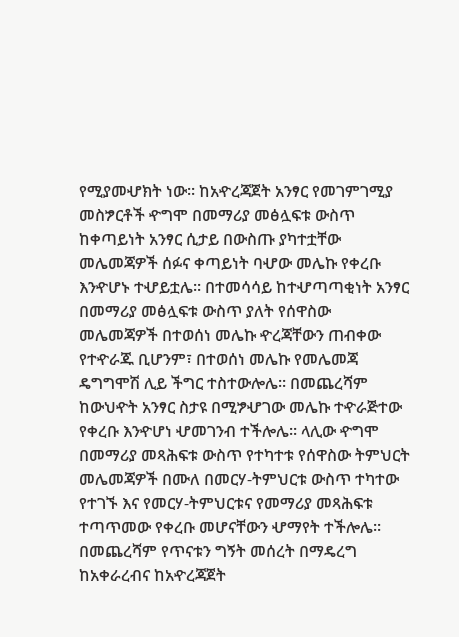የሚያመሇክት ነው፡፡ ከአዯረጃጀት አንፃር የመገምገሚያ መስፇርቶች ዯግሞ በመማሪያ መፅሏፍቱ ውስጥ ከቀጣይነት አንፃር ሲታይ በውስጡ ያካተቷቸው መሌመጃዎች ሰፉና ቀጣይነት ባሇው መሌኩ የቀረቡ እንዯሆኑ ተሇይቷሌ፡፡ በተመሳሳይ ከተሇጣጣቂነት አንፃር በመማሪያ መፅሏፍቱ ውስጥ ያለት የሰዋስው መሌመጃዎች በተወሰነ መሌኩ ዯረጃቸውን ጠብቀው የተዯራጁ ቢሆንም፣ በተወሰነ መሌኩ የመሌመጃ ዴግግሞሽ ሊይ ችግር ተስተውሎሌ፡፡ በመጨረሻም ከውህዯት አንፃር ስታዩ በሚፇሇገው መሌኩ ተዯራጅተው የቀረቡ እንዯሆነ ሇመገንብ ተችሎሌ፡፡ ላሊው ዯግሞ በመማሪያ መጻሕፍቱ ውስጥ የተካተቱ የሰዋስው ትምህርት መሌመጃዎች በሙለ በመርሃ-ትምህርቱ ውስጥ ተካተው የተገኙ እና የመርሃ-ትምህርቱና የመማሪያ መጻሕፍቱ ተጣጥመው የቀረቡ መሆናቸውን ሇማየት ተችሎሌ፡፡ በመጨረሻም የጥናቱን ግኝት መሰረት በማዴረግ ከአቀራረብና ከአዯረጃጀት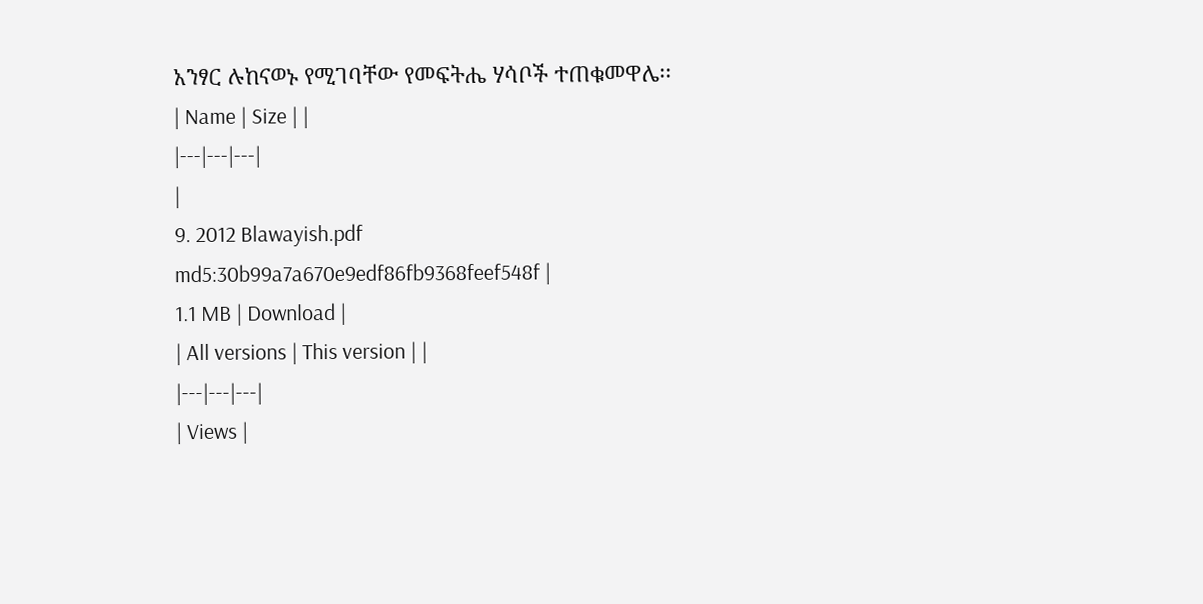አንፃር ሉከናወኑ የሚገባቸው የመፍትሔ ሃሳቦች ተጠቁመዋሌ፡፡
| Name | Size | |
|---|---|---|
|
9. 2012 Blawayish.pdf
md5:30b99a7a670e9edf86fb9368feef548f |
1.1 MB | Download |
| All versions | This version | |
|---|---|---|
| Views |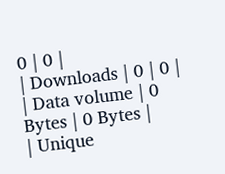0 | 0 |
| Downloads | 0 | 0 |
| Data volume | 0 Bytes | 0 Bytes |
| Unique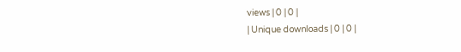views | 0 | 0 |
| Unique downloads | 0 | 0 |